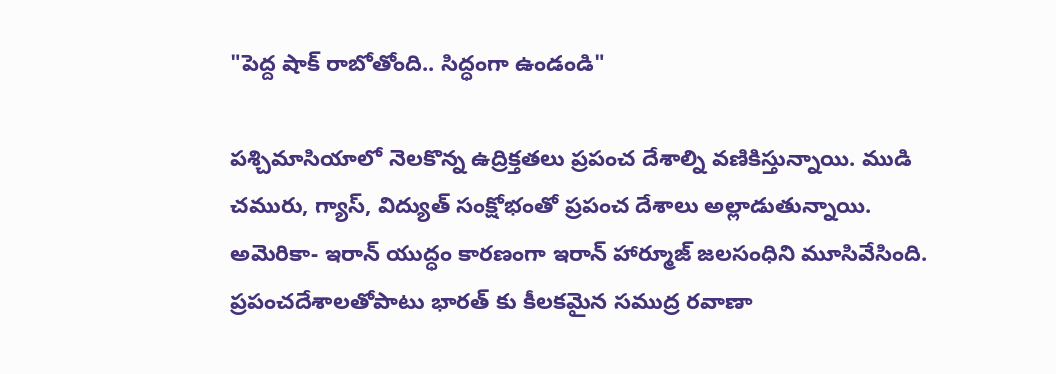"పెద్ద షాక్ రాబోతోంది.. సిద్ధంగా ఉండండి"

పశ్చిమాసియాలో నెలకొన్న ఉద్రిక్తతలు ప్రపంచ దేశాల్ని వణికిస్తున్నాయి. ముడి చమురు, గ్యాస్, విద్యుత్ సంక్షోభంతో ప్రపంచ దేశాలు అల్లాడుతున్నాయి. అమెరికా- ఇరాన్ యుద్ధం కారణంగా ఇరాన్ హార్మూజ్ జలసంధిని మూసివేసింది. ప్రపంచదేశాలతోపాటు భారత్ కు కీలకమైన సముద్ర రవాణా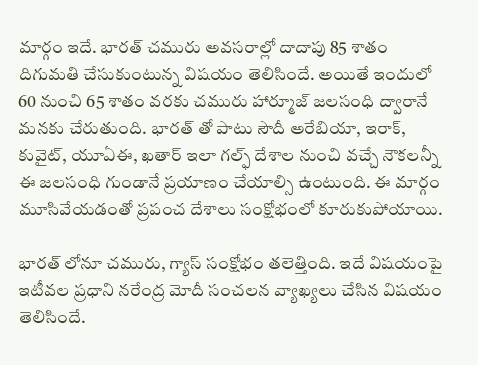మార్గం ఇదే. భారత్ చమురు అవసరాల్లో దాదాపు 85 శాతం దిగుమతి చేసుకుంటున్న విషయం తెలిసిందే. అయితే ఇందులో 60 నుంచి 65 శాతం వరకు చమురు హార్మూజ్ జలసంధి ద్వారానే మనకు చేరుతుంది. భారత్ తో పాటు సౌదీ అరేబియా, ఇరాక్, కువైట్, యూఏఈ, ఖతార్ ఇలా గల్ఫ్ దేశాల నుంచి వచ్చే నౌకలన్నీ ఈ జలసంధి గుండానే ప్రయాణం చేయాల్సి ఉంటుంది. ఈ మార్గం మూసివేయడంతో ప్రపంచ దేశాలు సంక్షోభంలో కూరుకుపోయాయి.

భారత్ లోనూ చమురు, గ్యాస్ సంక్షోభం తలెత్తింది. ఇదే విషయంపై ఇటీవల ప్రధాని నరేంద్ర మోదీ సంచలన వ్యాఖ్యలు చేసిన విషయం తెలిసిందే.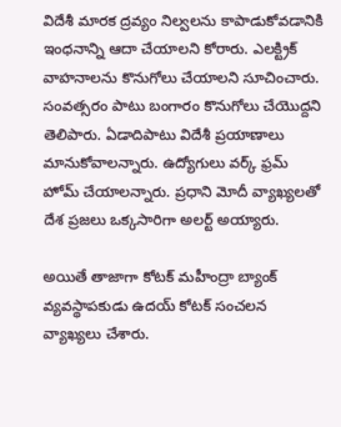విదేశీ మారక ద్రవ్యం నిల్వలను కాపాడుకోవడానికి ఇంధనాన్ని ఆదా చేయాలని కోరారు. ఎలక్ట్రిక్ వాహనాలను కొనుగోలు చేయాలని సూచించారు. సంవత్సరం పాటు బంగారం కొనుగోలు చేయొద్దని తెలిపారు. ఏడాదిపాటు విదేశీ ప్రయాణాలు మానుకోవాలన్నారు. ఉద్యోగులు వర్క్ ఫ్రమ్ హోమ్ చేయాలన్నారు. ప్రధాని మోదీ వ్యాఖ్యలతో దేశ ప్రజలు ఒక్కసారిగా అలర్ట్ అయ్యారు.

అయితే తాజాగా కోటక్ మహీంద్రా బ్యాంక్ వ్యవస్థాపకుడు ఉదయ్ కోటక్ సంచలన వ్యాఖ్యలు చేశారు.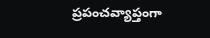ప్రపంచవ్యాప్తంగా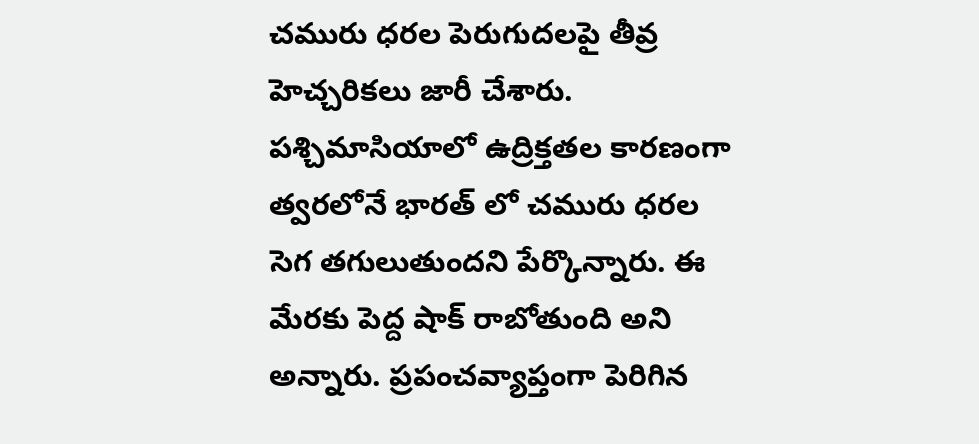చమురు ధరల పెరుగుదలపై తీవ్ర హెచ్చరికలు జారీ చేశారు. పశ్చిమాసియాలో ఉద్రిక్తతల కారణంగా త్వరలోనే భారత్ లో చమురు ధరల సెగ తగులుతుందని పేర్కొన్నారు. ఈ మేరకు పెద్ద షాక్ రాబోతుంది అని అన్నారు. ప్రపంచవ్యాప్తంగా పెరిగిన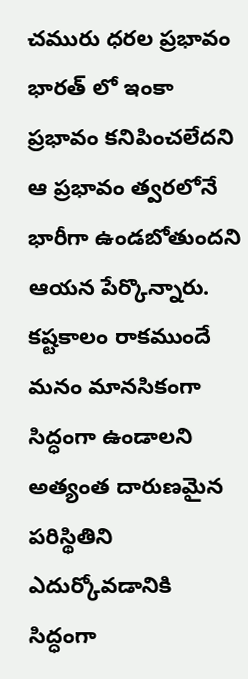చమురు ధరల ప్రభావం భారత్ లో ఇంకా ప్రభావం కనిపించలేదని ఆ ప్రభావం త్వరలోనే భారీగా ఉండబోతుందని ఆయన పేర్కొన్నారు. కష్టకాలం రాకముందే మనం మానసికంగా సిద్ధంగా ఉండాలని అత్యంత దారుణమైన పరిస్థితిని ఎదుర్కోవడానికి సిద్ధంగా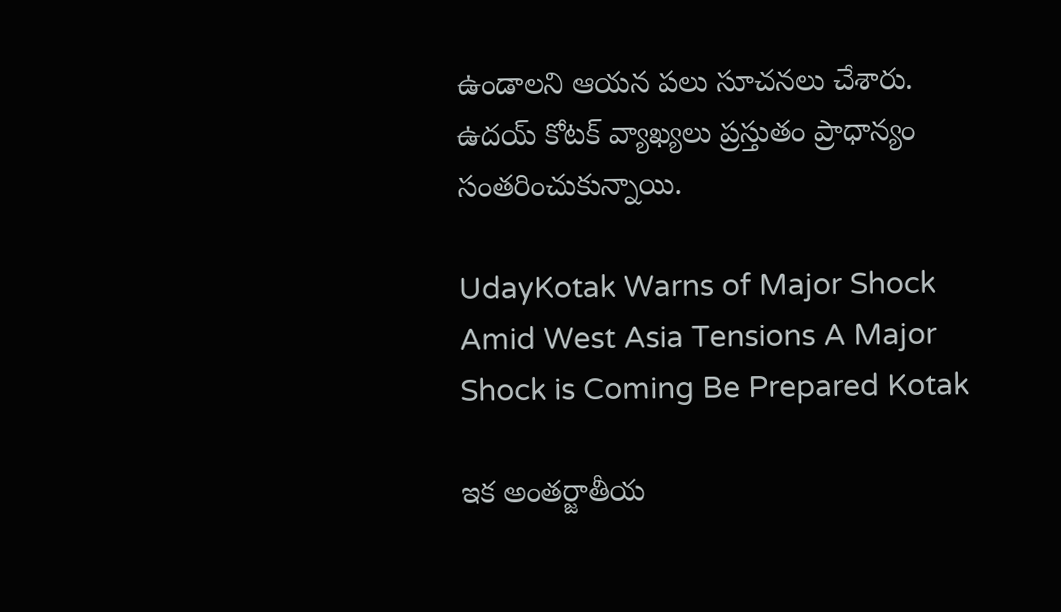ఉండాలని ఆయన పలు సూచనలు చేశారు. ఉదయ్ కోటక్ వ్యాఖ్యలు ప్రస్తుతం ప్రాధాన్యం సంతరించుకున్నాయి.

UdayKotak Warns of Major Shock Amid West Asia Tensions A Major Shock is Coming Be Prepared Kotak

ఇక అంతర్జాతీయ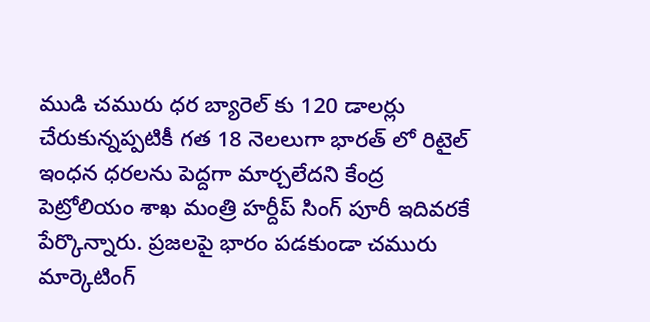ముడి చమురు ధర బ్యారెల్ కు 120 డాలర్లు చేరుకున్నప్పటికీ గత 18 నెలలుగా భారత్ లో రిటైల్ ఇంధన ధరలను పెద్దగా మార్చలేదని కేంద్ర పెట్రోలియం శాఖ మంత్రి హర్దీప్ సింగ్ పూరీ ఇదివరకే పేర్కొన్నారు. ప్రజలపై భారం పడకుండా చమురు మార్కెటింగ్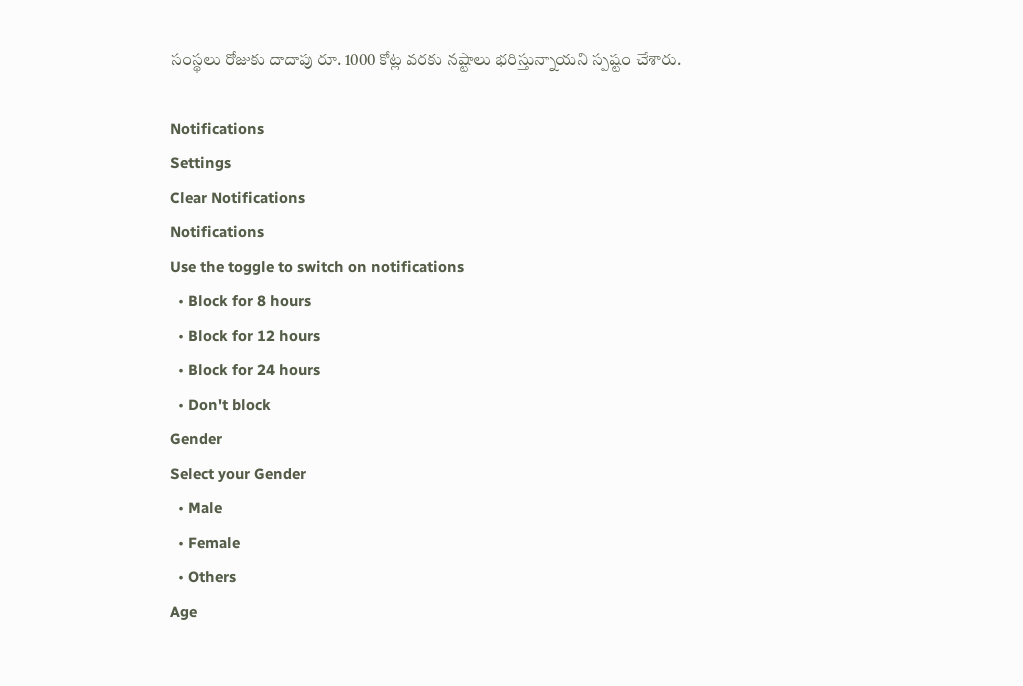సంస్థలు రోజుకు దాదాపు రూ. 1000 కోట్ల వరకు నష్టాలు భరిస్తున్నాయని స్పష్టం చేశారు.

Notifications
Settings
Clear Notifications
Notifications
Use the toggle to switch on notifications
  • Block for 8 hours
  • Block for 12 hours
  • Block for 24 hours
  • Don't block
Gender
Select your Gender
  • Male
  • Female
  • Others
Age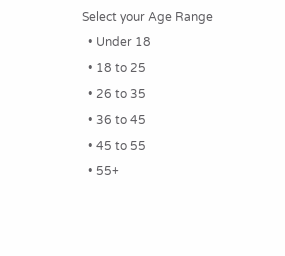Select your Age Range
  • Under 18
  • 18 to 25
  • 26 to 35
  • 36 to 45
  • 45 to 55
  • 55+